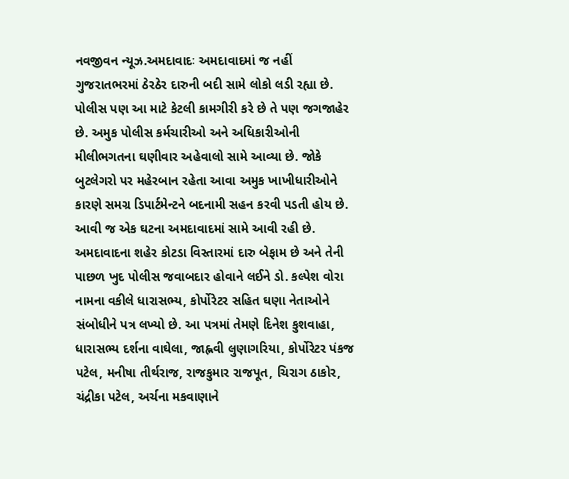નવજીવન ન્યૂઝ.અમદાવાદઃ અમદાવાદમાં જ નહીં ગુજરાતભરમાં ઠેરઠેર દારુની બદી સામે લોકો લડી રહ્યા છે. પોલીસ પણ આ માટે કેટલી કામગીરી કરે છે તે પણ જગજાહેર છે. અમુક પોલીસ કર્મચારીઓ અને અધિકારીઓની મીલીભગતના ઘણીવાર અહેવાલો સામે આવ્યા છે. જોકે બુટલેગરો પર મહેરબાન રહેતા આવા અમુક ખાખીધારીઓને કારણે સમગ્ર ડિપાર્ટમેન્ટને બદનામી સહન કરવી પડતી હોય છે. આવી જ એક ઘટના અમદાવાદમાં સામે આવી રહી છે.
અમદાવાદના શહેર કોટડા વિસ્તારમાં દારુ બેફામ છે અને તેની પાછળ ખુદ પોલીસ જવાબદાર હોવાને લઈને ડો. કલ્પેશ વોરા નામના વકીલે ધારાસભ્ય, કોર્પોરેટર સહિત ઘણા નેતાઓને સંબોધીને પત્ર લખ્યો છે. આ પત્રમાં તેમણે દિનેશ કુશવાહા, ધારાસભ્ય દર્શના વાઘેલા, જાહ્નવી લુણાગરિયા, કોર્પોરેટર પંકજ પટેલ, મનીષા તીર્થરાજ, રાજકુમાર રાજપૂત, ચિરાગ ઠાકોર, ચંદ્રીકા પટેલ, અર્ચના મકવાણાને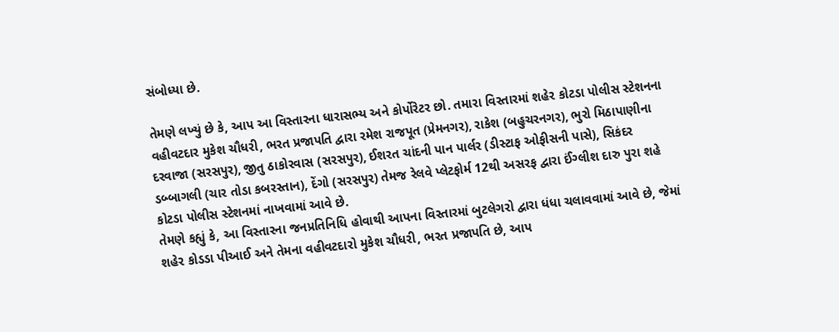સંબોધ્યા છે.

તેમણે લખ્યું છે કે, આપ આ વિસ્તારના ધારાસભ્ય અને કોર્પોરેટર છો. તમારા વિસ્તારમાં શહેર કોટડા પોલીસ સ્ટેશનના વહીવટદાર મુકેશ ચૌધરી, ભરત પ્રજાપતિ દ્વારા રમેશ રાજપૂત (પ્રેમનગર), રાકેશ (બહુચરનગર), ભુરો મિઠાપાણીના દરવાજા (સરસપુર), જીતુ ઠાકોરવાસ (સરસપુર), ઈશરત ચાંદની પાન પાર્લર (ડીસ્ટાફ ઓફીસની પાસે), સિકંદર ડબ્બાગલી (ચાર તોડા કબરસ્તાન), દેંગો (સરસપુર) તેમજ રેલવે પ્લેટફોર્મ 12થી અસરફ દ્વારા ઈંગ્લીશ દારુ પુરા શહે કોટડા પોલીસ સ્ટેશનમાં નાખવામાં આવે છે.
તેમણે કહ્યું કે, આ વિસ્તારના જનપ્રતિનિધિ હોવાથી આપના વિસ્તારમાં બુટલેગરો દ્વારા ધંધા ચલાવવામાં આવે છે, જેમાં શહેર કોડડા પીઆઈ અને તેમના વહીવટદારો મુકેશ ચૌધરી, ભરત પ્રજાપતિ છે, આપ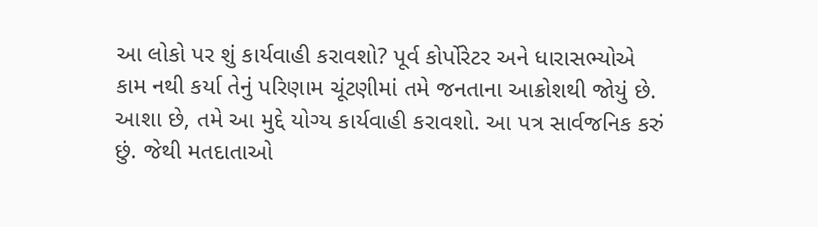આ લોકો પર શું કાર્યવાહી કરાવશો? પૂર્વ કોર્પોરેટર અને ધારાસભ્યોએ કામ નથી કર્યા તેનું પરિણામ ચૂંટણીમાં તમે જનતાના આક્રોશથી જોયું છે. આશા છે, તમે આ મુદ્દે યોગ્ય કાર્યવાહી કરાવશો. આ પત્ર સાર્વજનિક કરું છું. જેથી મતદાતાઓ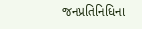જનપ્રતિનિધિના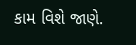કામ વિશે જાણે.